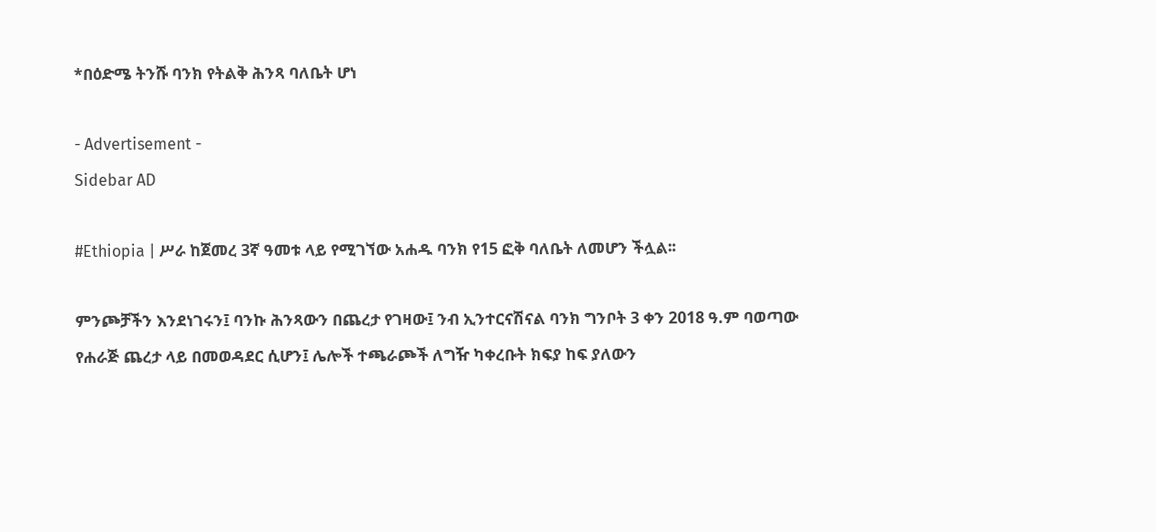*በዕድሜ ትንሹ ባንክ የትልቅ ሕንጻ ባለቤት ሆነ

- Advertisement -
Sidebar AD

#Ethiopia | ሥራ ከጀመረ 3ኛ ዓመቱ ላይ የሚገኘው አሐዱ ባንክ የ15 ፎቅ ባለቤት ለመሆን ችሏል፡፡

ምንጮቻችን እንደነገሩን፤ ባንኩ ሕንጻውን በጨረታ የገዛው፤ ንብ ኢንተርናሽናል ባንክ ግንቦት 3 ቀን 2018 ዓ.ም ባወጣው የሐራጅ ጨረታ ላይ በመወዳደር ሲሆን፤ ሌሎች ተጫራጮች ለግዥ ካቀረቡት ክፍያ ከፍ ያለውን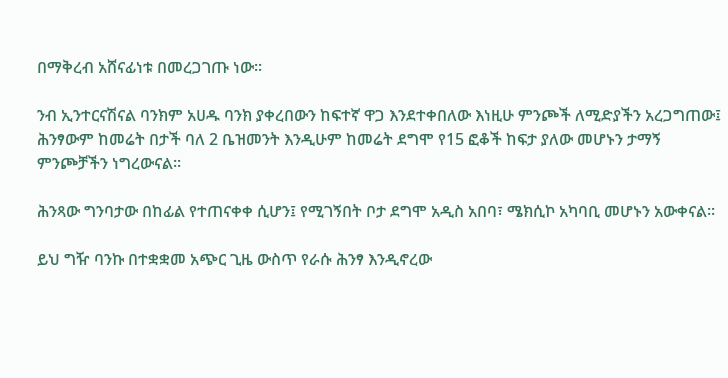በማቅረብ አሸናፊነቱ በመረጋገጡ ነው፡፡

ንብ ኢንተርናሽናል ባንክም አሀዱ ባንክ ያቀረበውን ከፍተኛ ዋጋ እንደተቀበለው እነዚሁ ምንጮች ለሚድያችን አረጋግጠው፤ ሕንፃውም ከመሬት በታች ባለ 2 ቤዝመንት እንዲሁም ከመሬት ደግሞ የ15 ፎቆች ከፍታ ያለው መሆኑን ታማኝ ምንጮቻችን ነግረውናል፡፡

ሕንጻው ግንባታው በከፊል የተጠናቀቀ ሲሆን፤ የሚገኝበት ቦታ ደግሞ አዲስ አበባ፣ ሜክሲኮ አካባቢ መሆኑን አውቀናል፡፡

ይህ ግዥ ባንኩ በተቋቋመ አጭር ጊዜ ውስጥ የራሱ ሕንፃ እንዲኖረው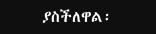ያስችለዋል፡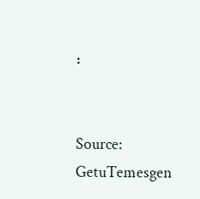፡


Source: GetuTemesgen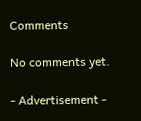Comments

No comments yet.

- Advertisement -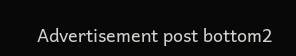Advertisement post bottom2